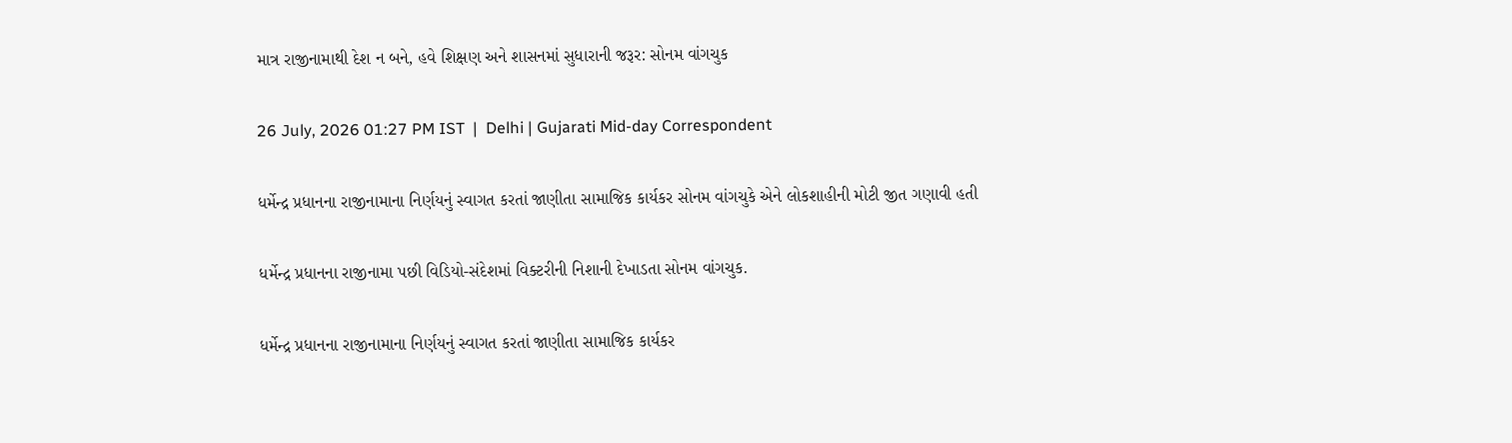માત્ર રાજીનામાથી દેશ ન બને, હવે શિક્ષણ અને શાસનમાં સુધારાની જરૂર: સોનમ વાંગચુક

26 July, 2026 01:27 PM IST  |  Delhi | Gujarati Mid-day Correspondent

ધર્મેન્દ્ર પ્રધાનના રાજીનામાના નિર્ણયનું સ્વાગત કરતાં જાણીતા સામાજિક કાર્યકર સોનમ વાંગચુકે એને લોકશાહીની મોટી જીત ગણાવી હતી

ધર્મેન્દ્ર પ્રધાનના રાજીનામા પછી વિડિયો-સંદેશમાં વિક્ટરીની નિશાની દેખાડતા સોનમ વાંગચુક.

ધર્મેન્દ્ર પ્રધાનના રાજીનામાના નિર્ણયનું સ્વાગત કરતાં જાણીતા સામાજિક કાર્યકર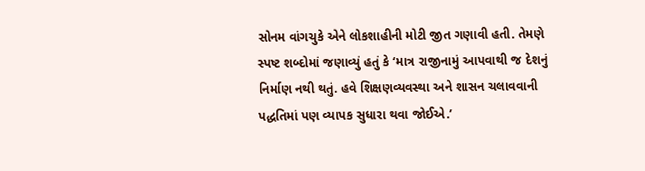સોનમ વાંગચુકે એને લોકશાહીની મોટી જીત ગણાવી હતી. તેમણે સ્પષ્ટ શબ્દોમાં જણાવ્યું હતું કે ‘માત્ર રાજીનામું આપવાથી જ દેશનું નિર્માણ નથી થતું. હવે શિક્ષણવ્યવસ્થા અને શાસન ચલાવવાની પદ્ધતિમાં પણ વ્યાપક સુધારા થવા જોઈએ.’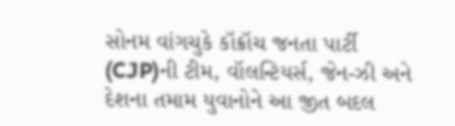સોનમ વાંગચુકે કૉક્રૉચ જનતા પાર્ટી (CJP)ની ટીમ, વૉલન્ટિયર્સ, જેન-ઝી અને દેશના તમામ યુવાનોને આ જીત બદલ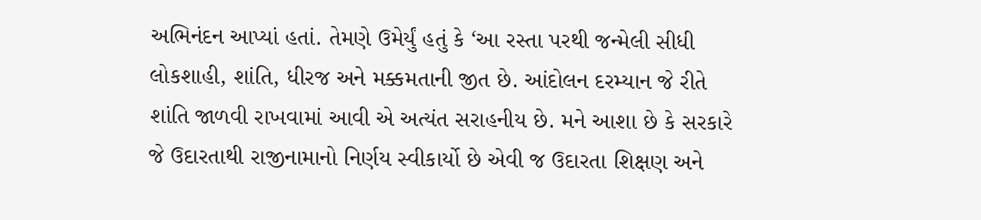અભિનંદન આપ્યાં હતાં. તેમણે ઉમેર્યું હતું કે ‘આ રસ્તા પરથી જન્મેલી સીધી લોકશાહી, શાંતિ, ધીરજ અને મક્કમતાની જીત છે. આંદોલન દરમ્યાન જે રીતે શાંતિ જાળવી રાખવામાં આવી એ અત્યંત સરાહનીય છે. મને આશા છે કે સરકારે જે ઉદારતાથી રાજીનામાનો નિર્ણય સ્વીકાર્યો છે એવી જ ઉદારતા શિક્ષણ અને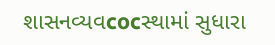શાસનવ્યવcocસ્થામાં સુધારા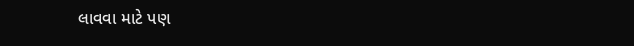લાવવા માટે પણ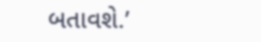બતાવશે.’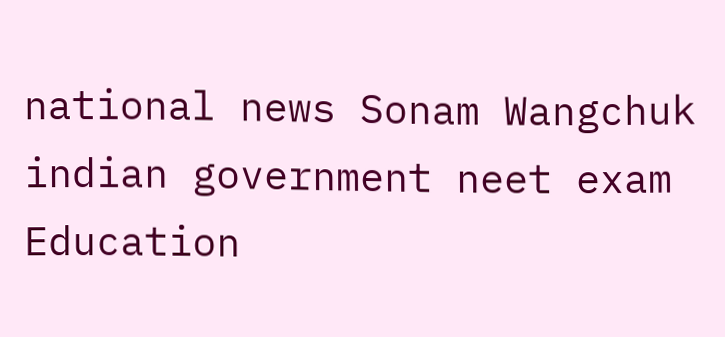national news Sonam Wangchuk indian government neet exam Education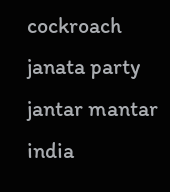cockroach janata party jantar mantar india